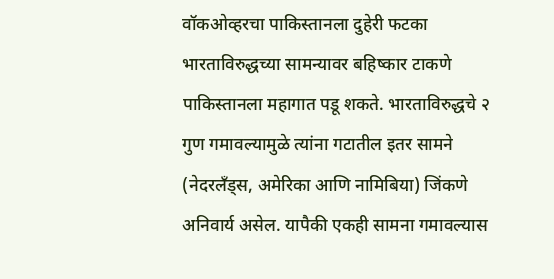वॉकओव्हरचा पाकिस्तानला दुहेरी फटका
भारताविरुद्धच्या सामन्यावर बहिष्कार टाकणे पाकिस्तानला महागात पडू शकते. भारताविरुद्धचे २ गुण गमावल्यामुळे त्यांना गटातील इतर सामने (नेदरलँड्स, अमेरिका आणि नामिबिया) जिंकणे अनिवार्य असेल. यापैकी एकही सामना गमावल्यास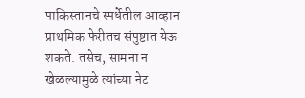पाकिस्तानचे स्पर्धेतील आव्हान प्राथमिक फेरीतच संपुष्टात येऊ शकते. तसेच, सामना न खेळल्यामुळे त्यांच्या नेट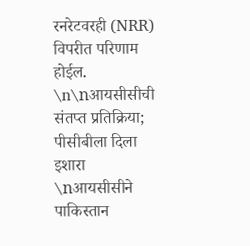रनरेटवरही (NRR) विपरीत परिणाम होईल.
\n\nआयसीसीची संतप्त प्रतिक्रिया; पीसीबीला दिला इशारा
\nआयसीसीने पाकिस्तान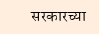सरकारच्या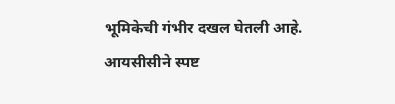भूमिकेची गंभीर दखल घेतली आहे. आयसीसीने स्पष्ट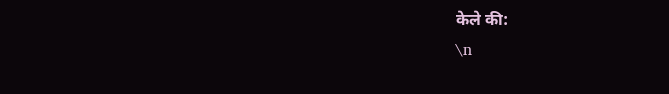केले की:
\n